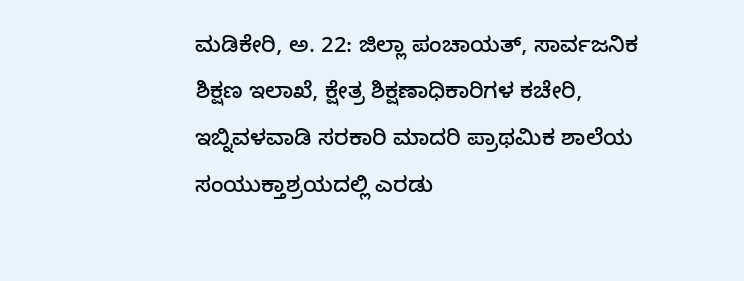ಮಡಿಕೇರಿ, ಅ. 22: ಜಿಲ್ಲಾ ಪಂಚಾಯತ್, ಸಾರ್ವಜನಿಕ ಶಿಕ್ಷಣ ಇಲಾಖೆ, ಕ್ಷೇತ್ರ ಶಿಕ್ಷಣಾಧಿಕಾರಿಗಳ ಕಚೇರಿ, ಇಬ್ನಿವಳವಾಡಿ ಸರಕಾರಿ ಮಾದರಿ ಪ್ರಾಥಮಿಕ ಶಾಲೆಯ ಸಂಯುಕ್ತಾಶ್ರಯದಲ್ಲಿ ಎರಡು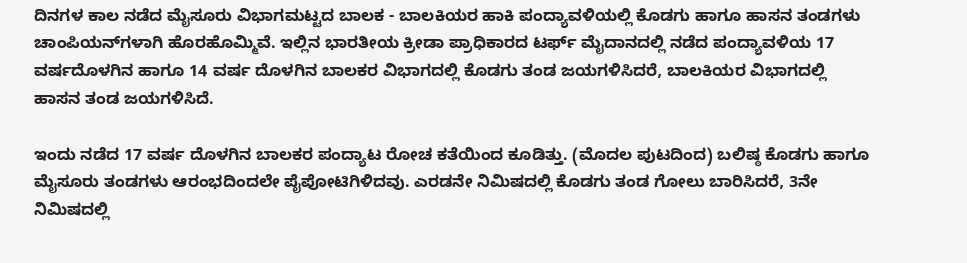ದಿನಗಳ ಕಾಲ ನಡೆದ ಮೈಸೂರು ವಿಭಾಗಮಟ್ಟದ ಬಾಲಕ - ಬಾಲಕಿಯರ ಹಾಕಿ ಪಂದ್ಯಾವಳಿಯಲ್ಲಿ ಕೊಡಗು ಹಾಗೂ ಹಾಸನ ತಂಡಗಳು ಚಾಂಪಿಯನ್‍ಗಳಾಗಿ ಹೊರಹೊಮ್ಮಿವೆ. ಇಲ್ಲಿನ ಭಾರತೀಯ ಕ್ರೀಡಾ ಪ್ರಾಧಿಕಾರದ ಟರ್ಫ್ ಮೈದಾನದಲ್ಲಿ ನಡೆದ ಪಂದ್ಯಾವಳಿಯ 17 ವರ್ಷದೊಳಗಿನ ಹಾಗೂ 14 ವರ್ಷ ದೊಳಗಿನ ಬಾಲಕರ ವಿಭಾಗದಲ್ಲಿ ಕೊಡಗು ತಂಡ ಜಯಗಳಿಸಿದರೆ, ಬಾಲಕಿಯರ ವಿಭಾಗದಲ್ಲಿ ಹಾಸನ ತಂಡ ಜಯಗಳಿಸಿದೆ.

ಇಂದು ನಡೆದ 17 ವರ್ಷ ದೊಳಗಿನ ಬಾಲಕರ ಪಂದ್ಯಾಟ ರೋಚ ಕತೆಯಿಂದ ಕೂಡಿತ್ತು. (ಮೊದಲ ಪುಟದಿಂದ) ಬಲಿಷ್ಠ ಕೊಡಗು ಹಾಗೂ ಮೈಸೂರು ತಂಡಗಳು ಆರಂಭದಿಂದಲೇ ಪೈಪೋಟಿಗಿಳಿದವು. ಎರಡನೇ ನಿಮಿಷದಲ್ಲಿ ಕೊಡಗು ತಂಡ ಗೋಲು ಬಾರಿಸಿದರೆ, 3ನೇ ನಿಮಿಷದಲ್ಲಿ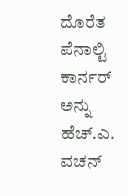ದೊರೆತ ಪೆನಾಲ್ಟಿ ಕಾರ್ನರ್ ಅನ್ನು ಹೆಚ್.ಎ. ವಚನ್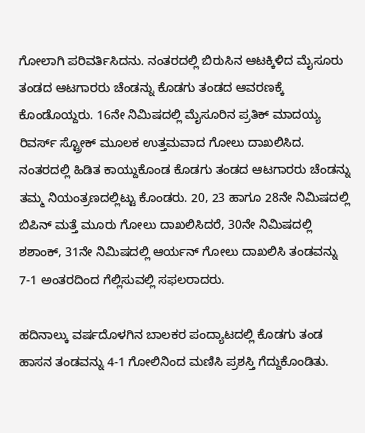ಗೋಲಾಗಿ ಪರಿವರ್ತಿಸಿದನು. ನಂತರದಲ್ಲಿ ಬಿರುಸಿನ ಆಟಕ್ಕಿಳಿದ ಮೈಸೂರು ತಂಡದ ಆಟಗಾರರು ಚೆಂಡನ್ನು ಕೊಡಗು ತಂಡದ ಆವರಣಕ್ಕೆ ಕೊಂಡೊಯ್ದರು. 16ನೇ ನಿಮಿಷದಲ್ಲಿ ಮೈಸೂರಿನ ಪ್ರತಿಕ್ ಮಾದಯ್ಯ ರಿವರ್ಸ್ ಸ್ಟ್ರೋಕ್ ಮೂಲಕ ಉತ್ತಮವಾದ ಗೋಲು ದಾಖಲಿಸಿದ. ನಂತರದಲ್ಲಿ ಹಿಡಿತ ಕಾಯ್ದುಕೊಂಡ ಕೊಡಗು ತಂಡದ ಆಟಗಾರರು ಚೆಂಡನ್ನು ತಮ್ಮ ನಿಯಂತ್ರಣದಲ್ಲಿಟ್ಟು ಕೊಂಡರು. 20, 23 ಹಾಗೂ 28ನೇ ನಿಮಿಷದಲ್ಲಿ ಬಿಪಿನ್ ಮತ್ತೆ ಮೂರು ಗೋಲು ದಾಖಲಿಸಿದರೆ, 30ನೇ ನಿಮಿಷದಲ್ಲಿ ಶಶಾಂಕ್, 31ನೇ ನಿಮಿಷದಲ್ಲಿ ಆರ್ಯನ್ ಗೋಲು ದಾಖಲಿಸಿ ತಂಡವನ್ನು 7-1 ಅಂತರದಿಂದ ಗೆಲ್ಲಿಸುವಲ್ಲಿ ಸಫಲರಾದರು.

ಹದಿನಾಲ್ಕು ವರ್ಷದೊಳಗಿನ ಬಾಲಕರ ಪಂದ್ಯಾಟದಲ್ಲಿ ಕೊಡಗು ತಂಡ ಹಾಸನ ತಂಡವನ್ನು 4-1 ಗೋಲಿನಿಂದ ಮಣಿಸಿ ಪ್ರಶಸ್ತಿ ಗೆದ್ದುಕೊಂಡಿತು.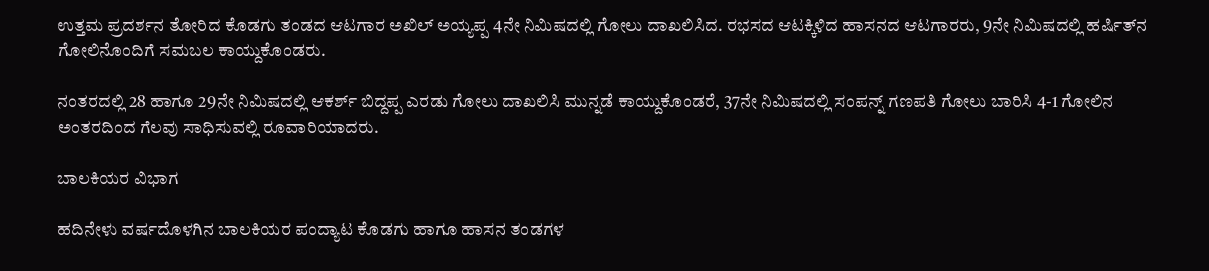ಉತ್ತಮ ಪ್ರದರ್ಶನ ತೋರಿದ ಕೊಡಗು ತಂಡದ ಆಟಗಾರ ಅಖಿಲ್ ಅಯ್ಯಪ್ಪ 4ನೇ ನಿಮಿಷದಲ್ಲಿ ಗೋಲು ದಾಖಲಿಸಿದ. ರಭಸದ ಆಟಕ್ಕಿಳಿದ ಹಾಸನದ ಆಟಗಾರರು, 9ನೇ ನಿಮಿಷದಲ್ಲಿ ಹರ್ಷಿತ್‍ನ ಗೋಲಿನೊಂದಿಗೆ ಸಮಬಲ ಕಾಯ್ದುಕೊಂಡರು.

ನಂತರದಲ್ಲಿ 28 ಹಾಗೂ 29ನೇ ನಿಮಿಷದಲ್ಲಿ ಆಕರ್ಶ್ ಬಿದ್ದಪ್ಪ ಎರಡು ಗೋಲು ದಾಖಲಿಸಿ ಮುನ್ನಡೆ ಕಾಯ್ದುಕೊಂಡರೆ, 37ನೇ ನಿಮಿಷದಲ್ಲಿ ಸಂಪನ್ನ್ ಗಣಪತಿ ಗೋಲು ಬಾರಿಸಿ 4-1 ಗೋಲಿನ ಅಂತರದಿಂದ ಗೆಲವು ಸಾಧಿಸುವಲ್ಲಿ ರೂವಾರಿಯಾದರು.

ಬಾಲಕಿಯರ ವಿಭಾಗ

ಹದಿನೇಳು ವರ್ಷದೊಳಗಿನ ಬಾಲಕಿಯರ ಪಂದ್ಯಾಟ ಕೊಡಗು ಹಾಗೂ ಹಾಸನ ತಂಡಗಳ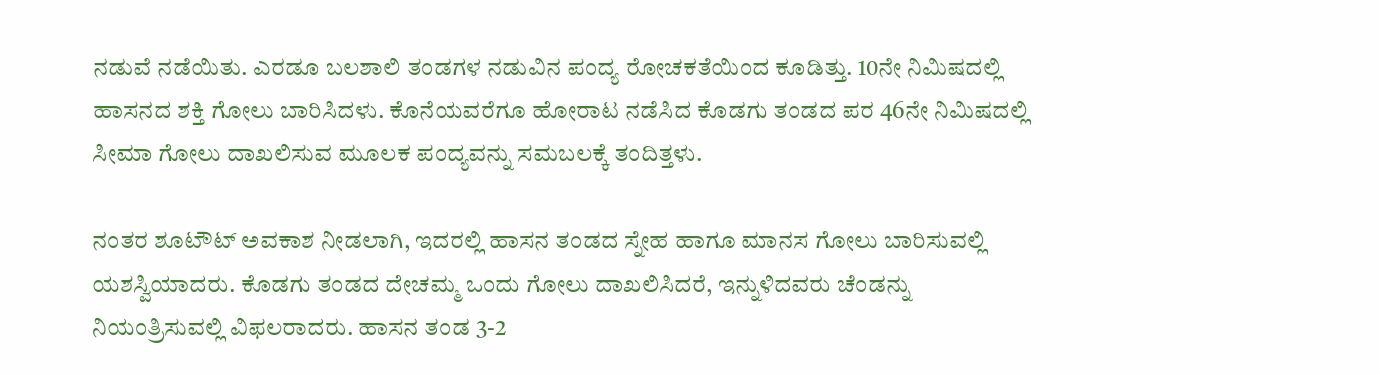ನಡುವೆ ನಡೆಯಿತು. ಎರಡೂ ಬಲಶಾಲಿ ತಂಡಗಳ ನಡುವಿನ ಪಂದ್ಯ ರೋಚಕತೆಯಿಂದ ಕೂಡಿತ್ತು. 10ನೇ ನಿಮಿಷದಲ್ಲಿ ಹಾಸನದ ಶಕ್ತಿ ಗೋಲು ಬಾರಿಸಿದಳು. ಕೊನೆಯವರೆಗೂ ಹೋರಾಟ ನಡೆಸಿದ ಕೊಡಗು ತಂಡದ ಪರ 46ನೇ ನಿಮಿಷದಲ್ಲಿ ಸೀಮಾ ಗೋಲು ದಾಖಲಿಸುವ ಮೂಲಕ ಪಂದ್ಯವನ್ನು ಸಮಬಲಕ್ಕೆ ತಂದಿತ್ತಳು.

ನಂತರ ಶೂಟೌಟ್ ಅವಕಾಶ ನೀಡಲಾಗಿ, ಇದರಲ್ಲಿ ಹಾಸನ ತಂಡದ ಸ್ನೇಹ ಹಾಗೂ ಮಾನಸ ಗೋಲು ಬಾರಿಸುವಲ್ಲಿ ಯಶಸ್ವಿಯಾದರು. ಕೊಡಗು ತಂಡದ ದೇಚಮ್ಮ ಒಂದು ಗೋಲು ದಾಖಲಿಸಿದರೆ, ಇನ್ನುಳಿದವರು ಚೆಂಡನ್ನು ನಿಯಂತ್ರಿಸುವಲ್ಲಿ ವಿಫಲರಾದರು. ಹಾಸನ ತಂಡ 3-2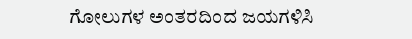ಗೋಲುಗಳ ಅಂತರದಿಂದ ಜಯಗಳಿಸಿ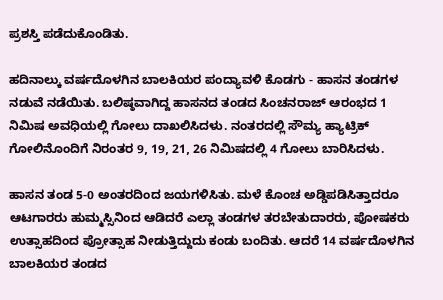ಪ್ರಶಸ್ತಿ ಪಡೆದುಕೊಂಡಿತು.

ಹದಿನಾಲ್ಕು ವರ್ಷದೊಳಗಿನ ಬಾಲಕಿಯರ ಪಂದ್ಯಾವಳಿ ಕೊಡಗು - ಹಾಸನ ತಂಡಗಳ ನಡುವೆ ನಡೆಯಿತು. ಬಲಿಷ್ಠವಾಗಿದ್ದ ಹಾಸನದ ತಂಡದ ಸಿಂಚನರಾಜ್ ಆರಂಭದ 1 ನಿಮಿಷ ಅವಧಿಯಲ್ಲಿ ಗೋಲು ದಾಖಲಿಸಿದಳು. ನಂತರದಲ್ಲಿ ಸೌಮ್ಯ ಹ್ಯಾಟ್ರಿಕ್ ಗೋಲಿನೊಂದಿಗೆ ನಿರಂತರ 9, 19, 21, 26 ನಿಮಿಷದಲ್ಲಿ 4 ಗೋಲು ಬಾರಿಸಿದಳು.

ಹಾಸನ ತಂಡ 5-0 ಅಂತರದಿಂದ ಜಯಗಳಿಸಿತು. ಮಳೆ ಕೊಂಚ ಅಡ್ಡಿಪಡಿಸಿತ್ತಾದರೂ ಆಟಗಾರರು ಹುಮ್ಮಸ್ಸಿನಿಂದ ಆಡಿದರೆ ಎಲ್ಲಾ ತಂಡಗಳ ತರಬೇತುದಾರರು, ಪೋಷಕರು ಉತ್ಸಾಹದಿಂದ ಪ್ರೋತ್ಸಾಹ ನೀಡುತ್ತಿದ್ದುದು ಕಂಡು ಬಂದಿತು. ಆದರೆ 14 ವರ್ಷದೊಳಗಿನ ಬಾಲಕಿಯರ ತಂಡದ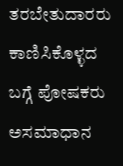ತರಬೇತುದಾರರು ಕಾಣಿಸಿಕೊಳ್ಳದ ಬಗ್ಗೆ ಪೋಷಕರು ಅಸಮಾಧಾನ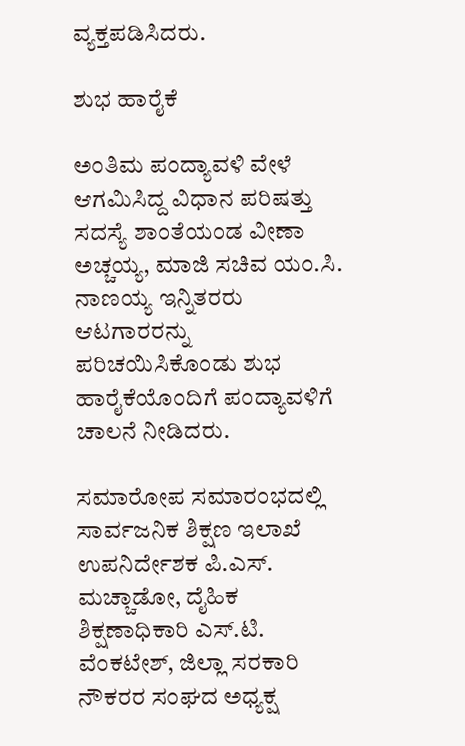ವ್ಯಕ್ತಪಡಿಸಿದರು.

ಶುಭ ಹಾರೈಕೆ

ಅಂತಿಮ ಪಂದ್ಯಾವಳಿ ವೇಳೆ ಆಗಮಿಸಿದ್ದ ವಿಧಾನ ಪರಿಷತ್ತು ಸದಸ್ಯೆ ಶಾಂತೆಯಂಡ ವೀಣಾ ಅಚ್ಚಯ್ಯ, ಮಾಜಿ ಸಚಿವ ಯಂ.ಸಿ. ನಾಣಯ್ಯ ಇನ್ನಿತರರು ಆಟಗಾರರನ್ನು ಪರಿಚಯಿಸಿಕೊಂಡು ಶುಭ ಹಾರೈಕೆಯೊಂದಿಗೆ ಪಂದ್ಯಾವಳಿಗೆ ಚಾಲನೆ ನೀಡಿದರು.

ಸಮಾರೋಪ ಸಮಾರಂಭದಲ್ಲಿ ಸಾರ್ವಜನಿಕ ಶಿಕ್ಷಣ ಇಲಾಖೆ ಉಪನಿರ್ದೇಶಕ ಪಿ.ಎಸ್. ಮಚ್ಚಾಡೋ, ದೈಹಿಕ ಶಿಕ್ಷಣಾಧಿಕಾರಿ ಎಸ್.ಟಿ. ವೆಂಕಟೇಶ್, ಜಿಲ್ಲಾ ಸರಕಾರಿ ನೌಕರರ ಸಂಘದ ಅಧ್ಯಕ್ಷ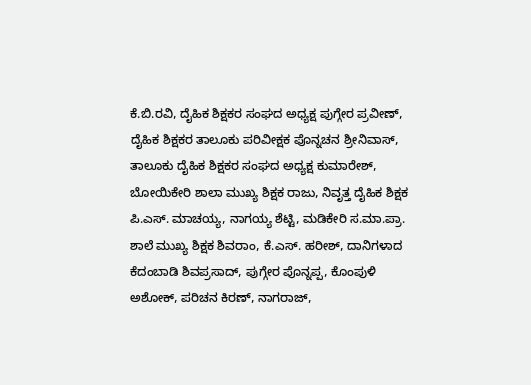ಕೆ.ಬಿ.ರವಿ, ದೈಹಿಕ ಶಿಕ್ಷಕರ ಸಂಘದ ಅಧ್ಯಕ್ಷ ಪುಗ್ಗೇರ ಪ್ರವೀಣ್, ದೈಹಿಕ ಶಿಕ್ಷಕರ ತಾಲೂಕು ಪರಿವೀಕ್ಷಕ ಪೊನ್ನಚನ ಶ್ರೀನಿವಾಸ್, ತಾಲೂಕು ದೈಹಿಕ ಶಿಕ್ಷಕರ ಸಂಘದ ಅಧ್ಯಕ್ಷ ಕುಮಾರೇಶ್, ಬೋಯಿಕೇರಿ ಶಾಲಾ ಮುಖ್ಯ ಶಿಕ್ಷಕ ರಾಜು, ನಿವೃತ್ತ ದೈಹಿಕ ಶಿಕ್ಷಕ ಪಿ.ಎಸ್. ಮಾಚಯ್ಯ, ನಾಗಯ್ಯ ಶೆಟ್ಟಿ, ಮಡಿಕೇರಿ ಸ.ಮಾ.ಪ್ರಾ. ಶಾಲೆ ಮುಖ್ಯ ಶಿಕ್ಷಕ ಶಿವರಾಂ, ಕೆ.ಎಸ್. ಹರೀಶ್, ದಾನಿಗಳಾದ ಕೆದಂಬಾಡಿ ಶಿವಪ್ರಸಾದ್, ಪುಗ್ಗೇರ ಪೊನ್ನಪ್ಪ, ಕೊಂಪುಳಿ ಅಶೋಕ್, ಪರಿಚನ ಕಿರಣ್, ನಾಗರಾಜ್,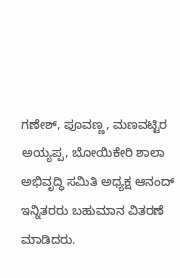ಗಣೇಶ್, ಪೂವಣ್ಣ, ಮಣವಟ್ಟಿರ ಅಯ್ಯಪ್ಪ, ಬೋಯಿಕೇರಿ ಶಾಲಾ ಅಭಿವೃದ್ಧಿ ಸಮಿತಿ ಅಧ್ಯಕ್ಷ ಆನಂದ್ ಇನ್ನಿತರರು ಬಹುಮಾನ ವಿತರಣೆ ಮಾಡಿದರು.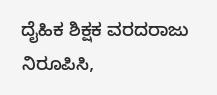ದೈಹಿಕ ಶಿಕ್ಷಕ ವರದರಾಜು ನಿರೂಪಿಸಿ,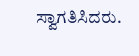ಸ್ವಾಗತಿಸಿದರು.